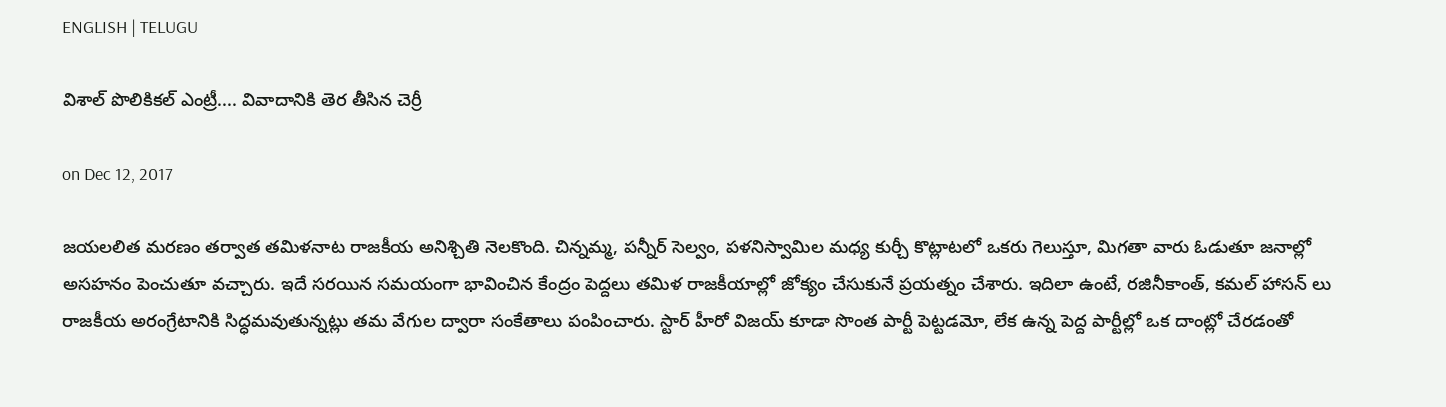ENGLISH | TELUGU

విశాల్‌ పొలికికల్ ఎంట్రీ.... వివాదానికి తెర తీసిన చెర్రీ

on Dec 12, 2017

జయలలిత మరణం తర్వాత తమిళనాట రాజకీయ అనిశ్చితి నెలకొంది. చిన్నమ్మ, పన్నీర్ సెల్వం, పళనిస్వామిల మధ్య కుర్చీ కొట్లాటలో ఒకరు గెలుస్తూ, మిగతా వారు ఓడుతూ జనాల్లో అసహనం పెంచుతూ వచ్చారు. ఇదే సరయిన సమయంగా భావించిన కేంద్రం పెద్దలు తమిళ రాజకీయాల్లో జోక్యం చేసుకునే ప్రయత్నం చేశారు. ఇదిలా ఉంటే, రజినీకాంత్, కమల్ హాసన్ లు రాజకీయ అరంగ్రేటానికి సిద్ధమవుతున్నట్లు తమ వేగుల ద్వారా సంకేతాలు పంపించారు. స్టార్ హీరో విజయ్ కూడా సొంత పార్టీ పెట్టడమో, లేక ఉన్న పెద్ద పార్టీల్లో ఒక దాంట్లో చేరడంతో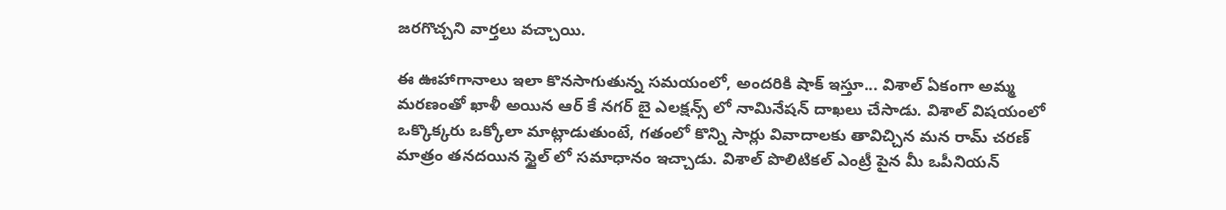జరగొచ్చని వార్తలు వచ్చాయి.

ఈ ఊహాగానాలు ఇలా కొనసాగుతున్న సమయంలో, అందరికి షాక్ ఇస్తూ... విశాల్ ఏకంగా అమ్మ మరణంతో ఖాళీ అయిన ఆర్ కే నగర్ బై ఎలక్షన్స్ లో నామినేషన్ దాఖలు చేసాడు. విశాల్ విషయంలో ఒక్కొక్కరు ఒక్కోలా మాట్లాడుతుంటే, గతంలో కొన్ని సార్లు వివాదాలకు తావిచ్చిన మన రామ్ చరణ్ మాత్రం తనదయిన స్టైల్ లో సమాధానం ఇచ్చాడు. విశాల్ పొలిటికల్ ఎంట్రీ పైన మీ ఒపీనియన్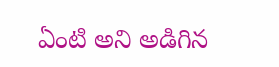ఏంటి అని అడిగిన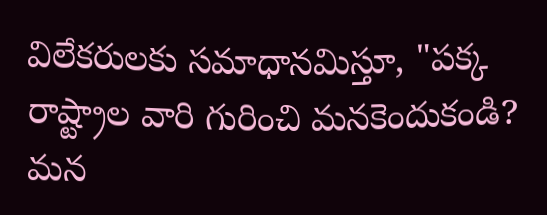విలేకరులకు సమాధానమిస్తూ, "పక్క రాష్ట్రాల వారి గురించి మనకెందుకండి? మన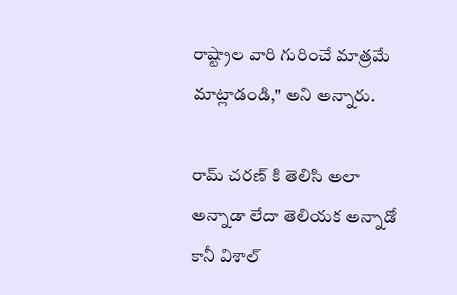రాష్ట్రాల వారి గురించే మాత్రమే మాట్లాడండి," అని అన్నారు.

రామ్ చరణ్ కి తెలిసి అలా అన్నాడా లేదా తెలియక అన్నాడో కానీ విశాల్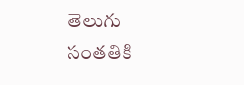తెలుగు సంతతికి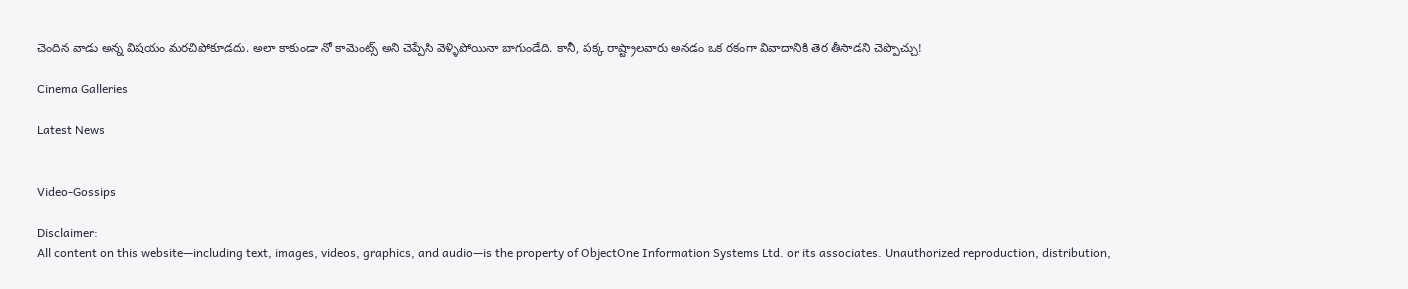చెందిన వాడు అన్న విషయం మరచిపోకూడదు. అలా కాకుండా నో కామెంట్స్ అని చెప్పేసి వెళ్ళిపోయినా బాగుండేది. కానీ, పక్క రాష్ట్రాలవారు అనడం ఒక రకంగా వివాదానికి తెర తీసాడని చెప్పొచ్చు!

Cinema Galleries

Latest News


Video-Gossips

Disclaimer:
All content on this website—including text, images, videos, graphics, and audio—is the property of ObjectOne Information Systems Ltd. or its associates. Unauthorized reproduction, distribution,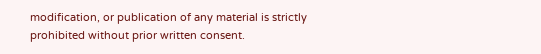modification, or publication of any material is strictly prohibited without prior written consent.